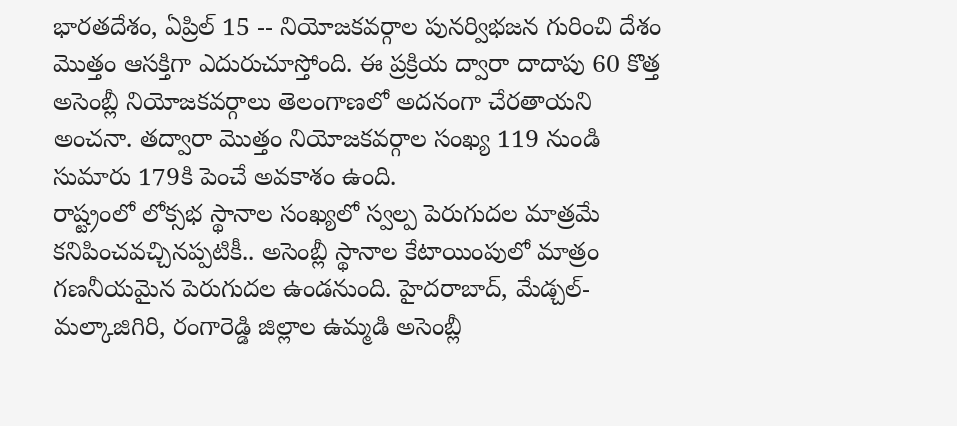భారతదేశం, ఏప్రిల్ 15 -- నియోజకవర్గాల పునర్విభజన గురించి దేశం మెుత్తం ఆసక్తిగా ఎదురుచూస్తోంది. ఈ ప్రక్రియ ద్వారా దాదాపు 60 కొత్త అసెంబ్లీ నియోజకవర్గాలు తెలంగాణలో అదనంగా చేరతాయని అంచనా. తద్వారా మొత్తం నియోజకవర్గాల సంఖ్య 119 నుండి సుమారు 179కి పెంచే అవకాశం ఉంది.
రాష్ట్రంలో లోక్సభ స్థానాల సంఖ్యలో స్వల్ప పెరుగుదల మాత్రమే కనిపించవచ్చినప్పటికీ.. అసెంబ్లీ స్థానాల కేటాయింపులో మాత్రం గణనీయమైన పెరుగుదల ఉండనుంది. హైదరాబాద్, మేడ్చల్-మల్కాజిగిరి, రంగారెడ్డి జిల్లాల ఉమ్మడి అసెంబ్లీ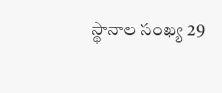స్థానాల సంఖ్య 29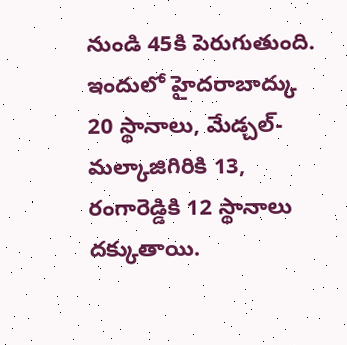నుండి 45కి పెరుగుతుంది. ఇందులో హైదరాబాద్కు 20 స్థానాలు, మేడ్చల్-మల్కాజిగిరికి 13, రంగారెడ్డికి 12 స్థానాలు దక్కుతాయి.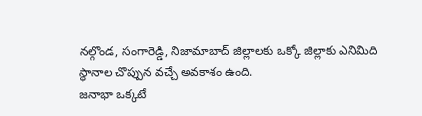నల్గొండ, సంగారెడ్డి, నిజామాబాద్ జిల్లాలకు ఒక్కో జిల్లాకు ఎనిమిది స్థానాల చొప్పున వచ్చే అవకాశం ఉంది.
జనాభా ఒక్కటే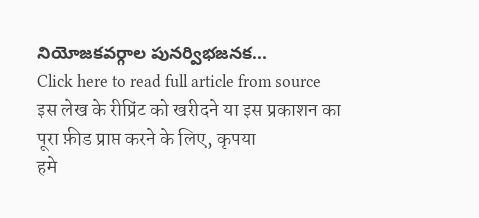నియోజకవర్గాల పునర్విభజనక...
Click here to read full article from source
इस लेख के रीप्रिंट को खरीदने या इस प्रकाशन का पूरा फ़ीड प्राप्त करने के लिए, कृपया
हमे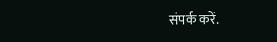संपर्क करें.